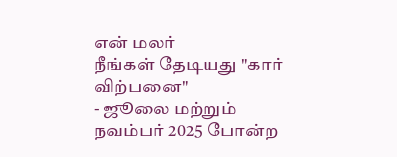என் மலர்
நீங்கள் தேடியது "கார் விற்பனை"
- ஜூலை மற்றும் நவம்பர் 2025 போன்ற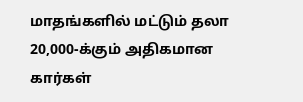மாதங்களில் மட்டும் தலா 20,000-க்கும் அதிகமான கார்கள்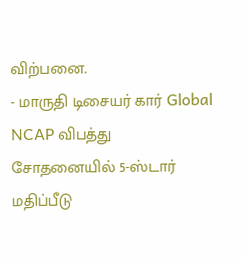விற்பனை.
- மாருதி டிசையர் கார் Global NCAP விபத்து சோதனையில் 5-ஸ்டார் மதிப்பீடு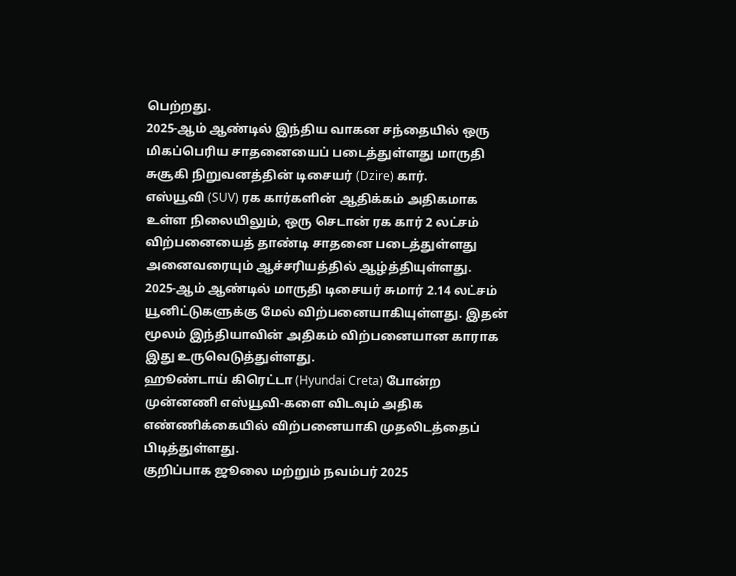பெற்றது.
2025-ஆம் ஆண்டில் இந்திய வாகன சந்தையில் ஒரு மிகப்பெரிய சாதனையைப் படைத்துள்ளது மாருதி சுசூகி நிறுவனத்தின் டிசையர் (Dzire) கார்.
எஸ்யூவி (SUV) ரக கார்களின் ஆதிக்கம் அதிகமாக உள்ள நிலையிலும், ஒரு செடான் ரக கார் 2 லட்சம் விற்பனையைத் தாண்டி சாதனை படைத்துள்ளது அனைவரையும் ஆச்சரியத்தில் ஆழ்த்தியுள்ளது.
2025-ஆம் ஆண்டில் மாருதி டிசையர் சுமார் 2.14 லட்சம் யூனிட்டுகளுக்கு மேல் விற்பனையாகியுள்ளது. இதன் மூலம் இந்தியாவின் அதிகம் விற்பனையான காராக இது உருவெடுத்துள்ளது.
ஹூண்டாய் கிரெட்டா (Hyundai Creta) போன்ற முன்னணி எஸ்யூவி-களை விடவும் அதிக எண்ணிக்கையில் விற்பனையாகி முதலிடத்தைப் பிடித்துள்ளது.
குறிப்பாக ஜூலை மற்றும் நவம்பர் 2025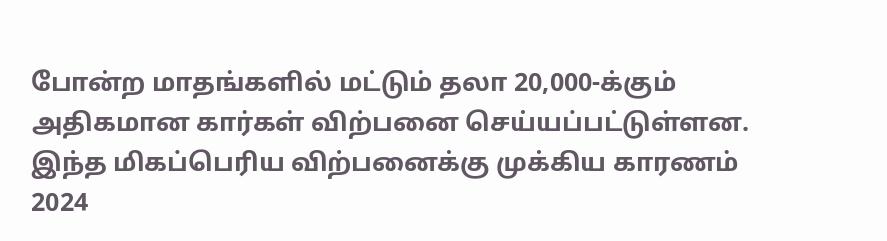போன்ற மாதங்களில் மட்டும் தலா 20,000-க்கும் அதிகமான கார்கள் விற்பனை செய்யப்பட்டுள்ளன.
இந்த மிகப்பெரிய விற்பனைக்கு முக்கிய காரணம் 2024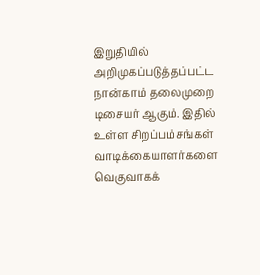இறுதியில் அறிமுகப்படுத்தப்பட்ட நான்காம் தலைமுறை டிசையர் ஆகும். இதில் உள்ள சிறப்பம்சங்கள் வாடிக்கையாளர்களை வெகுவாகக்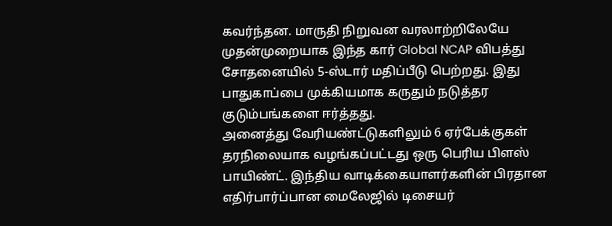கவர்ந்தன. மாருதி நிறுவன வரலாற்றிலேயே முதன்முறையாக இந்த கார் Global NCAP விபத்து சோதனையில் 5-ஸ்டார் மதிப்பீடு பெற்றது. இது பாதுகாப்பை முக்கியமாக கருதும் நடுத்தர குடும்பங்களை ஈர்த்தது.
அனைத்து வேரியண்ட்டுகளிலும் 6 ஏர்பேக்குகள் தரநிலையாக வழங்கப்பட்டது ஒரு பெரிய பிளஸ் பாயிண்ட். இந்திய வாடிக்கையாளர்களின் பிரதான எதிர்பார்ப்பான மைலேஜில் டிசையர்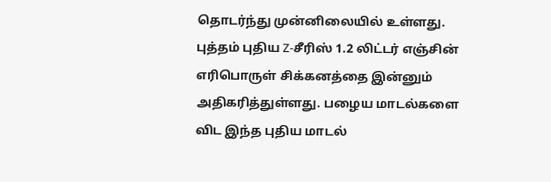தொடர்ந்து முன்னிலையில் உள்ளது.
புத்தம் புதிய Z-சீரிஸ் 1.2 லிட்டர் எஞ்சின் எரிபொருள் சிக்கனத்தை இன்னும் அதிகரித்துள்ளது. பழைய மாடல்களை விட இந்த புதிய மாடல்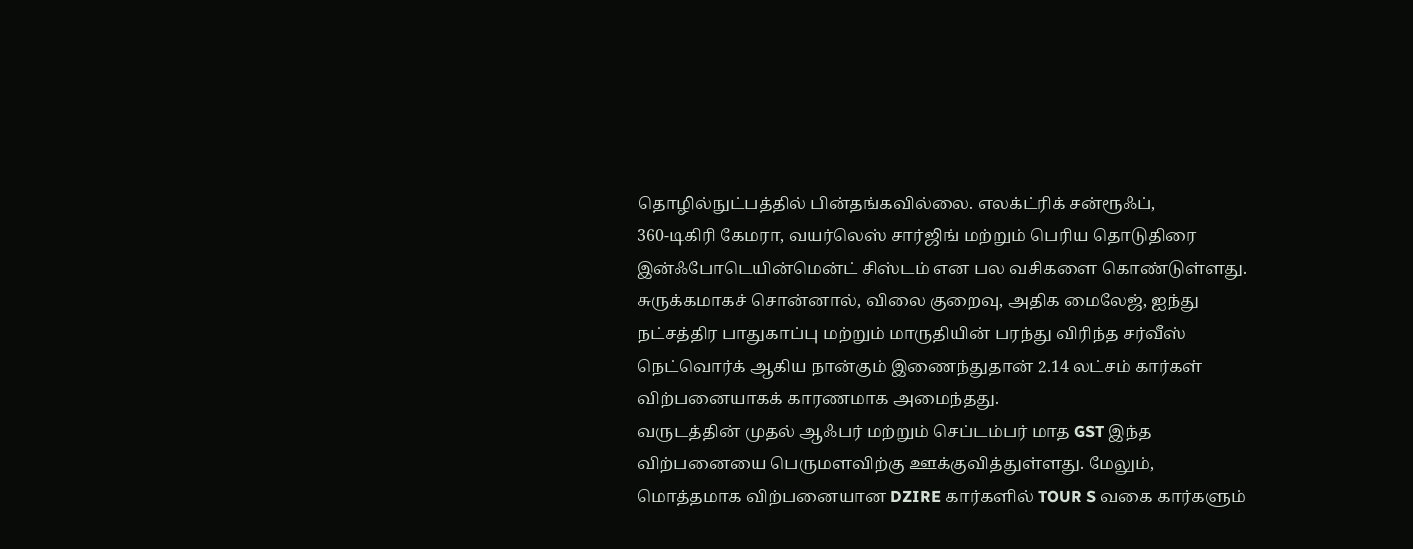தொழில்நுட்பத்தில் பின்தங்கவில்லை. எலக்ட்ரிக் சன்ரூஃப்,
360-டிகிரி கேமரா, வயர்லெஸ் சார்ஜிங் மற்றும் பெரிய தொடுதிரை இன்ஃபோடெயின்மென்ட் சிஸ்டம் என பல வசிகளை கொண்டுள்ளது.
சுருக்கமாகச் சொன்னால், விலை குறைவு, அதிக மைலேஜ், ஐந்து நட்சத்திர பாதுகாப்பு மற்றும் மாருதியின் பரந்து விரிந்த சர்வீஸ் நெட்வொர்க் ஆகிய நான்கும் இணைந்துதான் 2.14 லட்சம் கார்கள் விற்பனையாகக் காரணமாக அமைந்தது.
வருடத்தின் முதல் ஆஃபர் மற்றும் செப்டம்பர் மாத GST இந்த விற்பனையை பெருமளவிற்கு ஊக்குவித்துள்ளது. மேலும், மொத்தமாக விற்பனையான DZIRE கார்களில் TOUR S வகை கார்களும்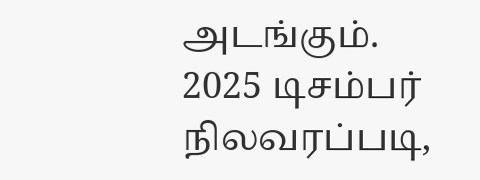அடங்கும்.
2025 டிசம்பர் நிலவரப்படி,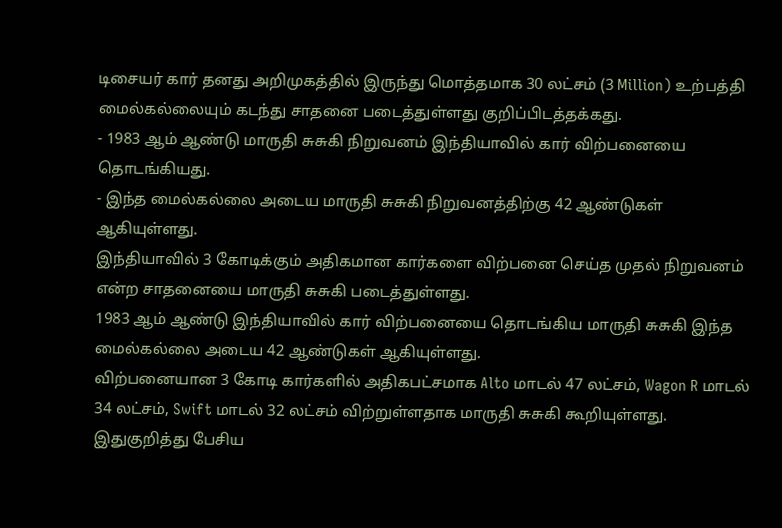டிசையர் கார் தனது அறிமுகத்தில் இருந்து மொத்தமாக 30 லட்சம் (3 Million) உற்பத்தி மைல்கல்லையும் கடந்து சாதனை படைத்துள்ளது குறிப்பிடத்தக்கது.
- 1983 ஆம் ஆண்டு மாருதி சுசுகி நிறுவனம் இந்தியாவில் கார் விற்பனையை தொடங்கியது.
- இந்த மைல்கல்லை அடைய மாருதி சுசுகி நிறுவனத்திற்கு 42 ஆண்டுகள் ஆகியுள்ளது.
இந்தியாவில் 3 கோடிக்கும் அதிகமான கார்களை விற்பனை செய்த முதல் நிறுவனம் என்ற சாதனையை மாருதி சுசுகி படைத்துள்ளது.
1983 ஆம் ஆண்டு இந்தியாவில் கார் விற்பனையை தொடங்கிய மாருதி சுசுகி இந்த மைல்கல்லை அடைய 42 ஆண்டுகள் ஆகியுள்ளது.
விற்பனையான 3 கோடி கார்களில் அதிகபட்சமாக Alto மாடல் 47 லட்சம், Wagon R மாடல் 34 லட்சம், Swift மாடல் 32 லட்சம் விற்றுள்ளதாக மாருதி சுசுகி கூறியுள்ளது.
இதுகுறித்து பேசிய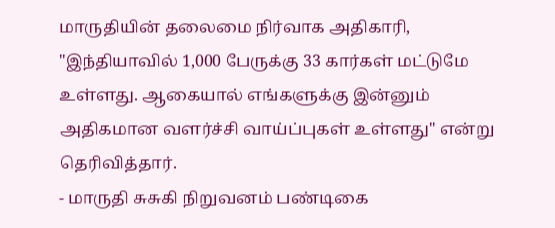மாருதியின் தலைமை நிர்வாக அதிகாரி, "இந்தியாவில் 1,000 பேருக்கு 33 கார்கள் மட்டுமே உள்ளது. ஆகையால் எங்களுக்கு இன்னும் அதிகமான வளர்ச்சி வாய்ப்புகள் உள்ளது" என்று தெரிவித்தார்.
- மாருதி சுசுகி நிறுவனம் பண்டிகை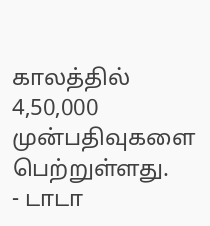காலத்தில் 4,50,000 முன்பதிவுகளை பெற்றுள்ளது.
- டாடா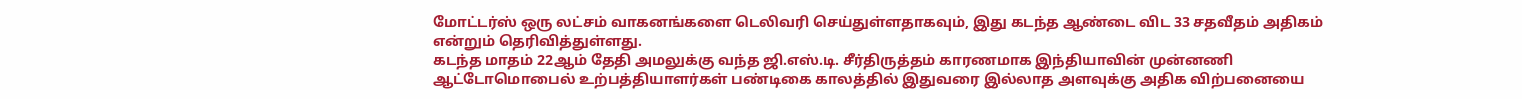மோட்டர்ஸ் ஒரு லட்சம் வாகனங்களை டெலிவரி செய்துள்ளதாகவும், இது கடந்த ஆண்டை விட 33 சதவீதம் அதிகம் என்றும் தெரிவித்துள்ளது.
கடந்த மாதம் 22ஆம் தேதி அமலுக்கு வந்த ஜி.எஸ்.டி. சீர்திருத்தம் காரணமாக இந்தியாவின் முன்னணி ஆட்டோமொபைல் உற்பத்தியாளர்கள் பண்டிகை காலத்தில் இதுவரை இல்லாத அளவுக்கு அதிக விற்பனையை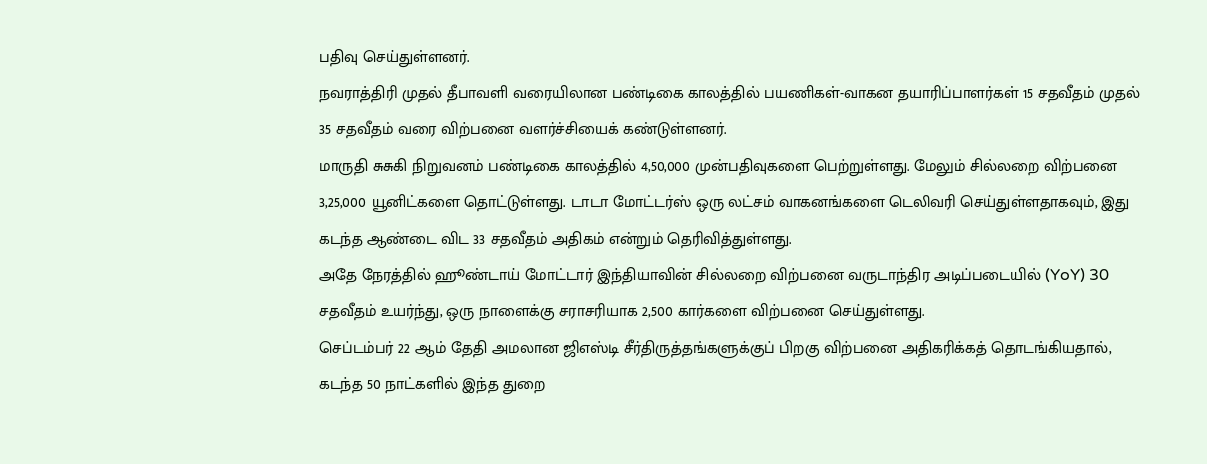பதிவு செய்துள்ளனர்.
நவராத்திரி முதல் தீபாவளி வரையிலான பண்டிகை காலத்தில் பயணிகள்-வாகன தயாரிப்பாளர்கள் 15 சதவீதம் முதல் 35 சதவீதம் வரை விற்பனை வளர்ச்சியைக் கண்டுள்ளனர்.
மாருதி சுசுகி நிறுவனம் பண்டிகை காலத்தில் 4,50,000 முன்பதிவுகளை பெற்றுள்ளது. மேலும் சில்லறை விற்பனை 3,25,000 யூனிட்களை தொட்டுள்ளது. டாடா மோட்டர்ஸ் ஒரு லட்சம் வாகனங்களை டெலிவரி செய்துள்ளதாகவும், இது கடந்த ஆண்டை விட 33 சதவீதம் அதிகம் என்றும் தெரிவித்துள்ளது.
அதே நேரத்தில் ஹூண்டாய் மோட்டார் இந்தியாவின் சில்லறை விற்பனை வருடாந்திர அடிப்படையில் (YoY) 30 சதவீதம் உயர்ந்து, ஒரு நாளைக்கு சராசரியாக 2,500 கார்களை விற்பனை செய்துள்ளது.
செப்டம்பர் 22 ஆம் தேதி அமலான ஜிஎஸ்டி சீர்திருத்தங்களுக்குப் பிறகு விற்பனை அதிகரிக்கத் தொடங்கியதால், கடந்த 50 நாட்களில் இந்த துறை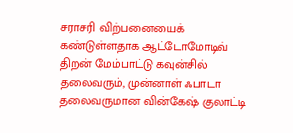சராசரி விற்பனையைக் கண்டுள்ளதாக ஆட்டோமோடிவ் திறன் மேம்பாட்டு கவுன்சில் தலைவரும், முன்னாள் ஃபாடா தலைவருமான வின்கேஷ் குலாட்டி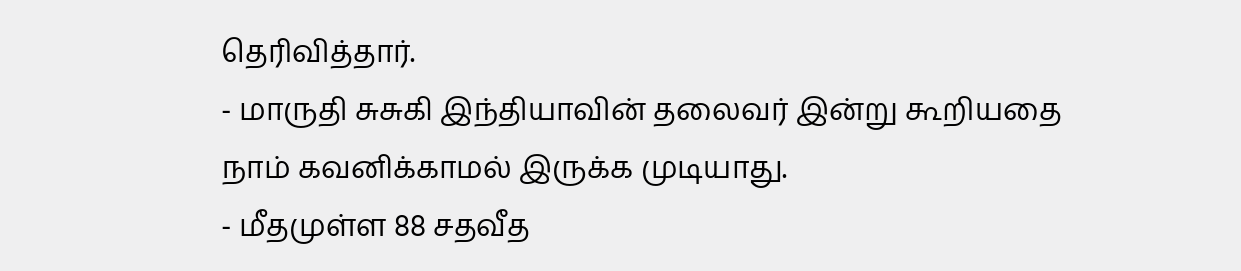தெரிவித்தார்.
- மாருதி சுசுகி இந்தியாவின் தலைவர் இன்று கூறியதை நாம் கவனிக்காமல் இருக்க முடியாது.
- மீதமுள்ள 88 சதவீத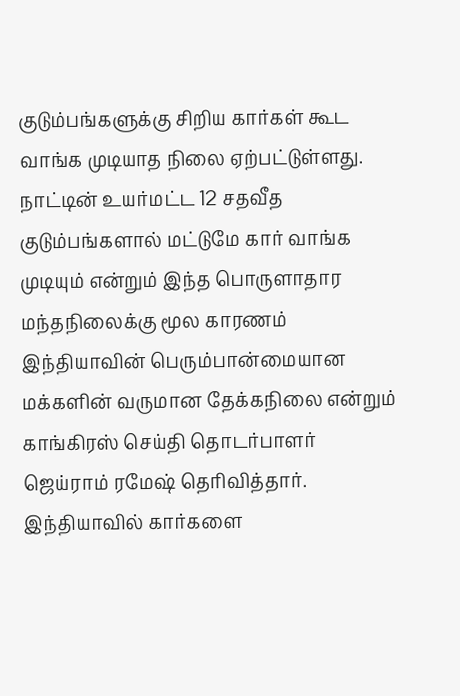குடும்பங்களுக்கு சிறிய கார்கள் கூட வாங்க முடியாத நிலை ஏற்பட்டுள்ளது.
நாட்டின் உயர்மட்ட 12 சதவீத குடும்பங்களால் மட்டுமே கார் வாங்க முடியும் என்றும் இந்த பொருளாதார மந்தநிலைக்கு மூல காரணம் இந்தியாவின் பெரும்பான்மையான மக்களின் வருமான தேக்கநிலை என்றும் காங்கிரஸ் செய்தி தொடர்பாளர் ஜெய்ராம் ரமேஷ் தெரிவித்தார்.
இந்தியாவில் கார்களை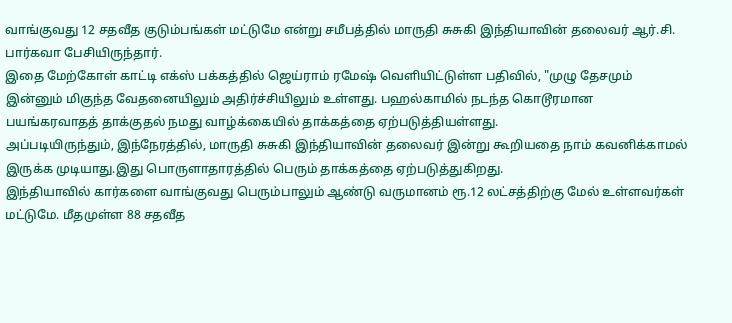வாங்குவது 12 சதவீத குடும்பங்கள் மட்டுமே என்று சமீபத்தில் மாருதி சுசுகி இந்தியாவின் தலைவர் ஆர்.சி. பார்கவா பேசியிருந்தார்.
இதை மேற்கோள் காட்டி எக்ஸ் பக்கத்தில் ஜெய்ராம் ரமேஷ் வெளியிட்டுள்ள பதிவில், "முழு தேசமும் இன்னும் மிகுந்த வேதனையிலும் அதிர்ச்சியிலும் உள்ளது. பஹல்காமில் நடந்த கொடூரமான பயங்கரவாதத் தாக்குதல் நமது வாழ்க்கையில் தாக்கத்தை ஏற்படுத்தியள்ளது.
அப்படியிருந்தும், இந்நேரத்தில், மாருதி சுசுகி இந்தியாவின் தலைவர் இன்று கூறியதை நாம் கவனிக்காமல் இருக்க முடியாது.இது பொருளாதாரத்தில் பெரும் தாக்கத்தை ஏற்படுத்துகிறது.
இந்தியாவில் கார்களை வாங்குவது பெரும்பாலும் ஆண்டு வருமானம் ரூ.12 லட்சத்திற்கு மேல் உள்ளவர்கள் மட்டுமே. மீதமுள்ள 88 சதவீத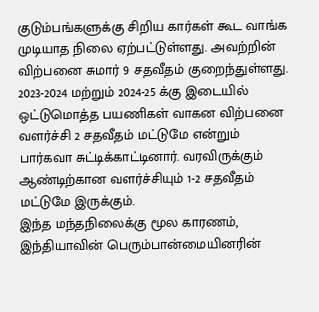குடும்பங்களுக்கு சிறிய கார்கள் கூட வாங்க முடியாத நிலை ஏற்பட்டுள்ளது. அவற்றின் விற்பனை சுமார் 9 சதவீதம் குறைந்துள்ளது.
2023-2024 மற்றும் 2024-25 க்கு இடையில் ஒட்டுமொத்த பயணிகள் வாகன விற்பனை வளர்ச்சி 2 சதவீதம் மட்டுமே என்றும் பார்கவா சுட்டிக்காட்டினார். வரவிருக்கும் ஆண்டிற்கான வளர்ச்சியும் 1-2 சதவீதம் மட்டுமே இருக்கும்.
இந்த மந்தநிலைக்கு மூல காரணம், இந்தியாவின் பெரும்பான்மையினரின்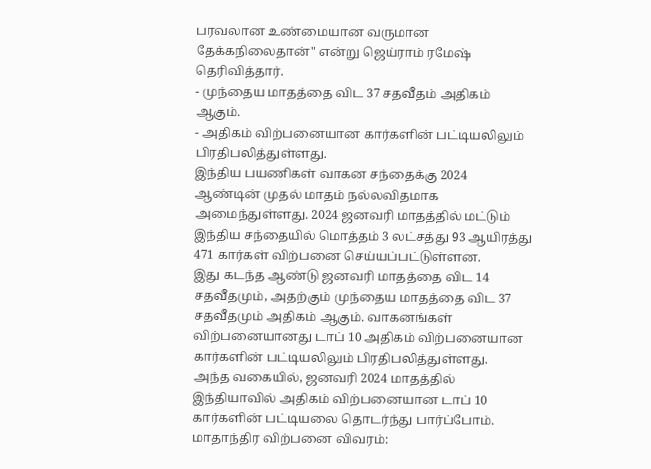பரவலான உண்மையான வருமான தேக்கநிலைதான்" என்று ஜெய்ராம் ரமேஷ் தெரிவித்தார்.
- முந்தைய மாதத்தை விட 37 சதவீதம் அதிகம் ஆகும்.
- அதிகம் விற்பனையான கார்களின் பட்டியலிலும் பிரதிபலித்துள்ளது.
இந்திய பயணிகள் வாகன சந்தைக்கு 2024 ஆண்டின் முதல் மாதம் நல்லவிதமாக அமைந்துள்ளது. 2024 ஜனவரி மாதத்தில் மட்டும் இந்திய சந்தையில் மொத்தம் 3 லட்சத்து 93 ஆயிரத்து 471 கார்கள் விற்பனை செய்யப்பட்டுள்ளன.
இது கடந்த ஆண்டு ஜனவரி மாதத்தை விட 14 சதவீதமும், அதற்கும் முந்தைய மாதத்தை விட 37 சதவீதமும் அதிகம் ஆகும். வாகனங்கள் விற்பனையானது டாப் 10 அதிகம் விற்பனையான கார்களின் பட்டியலிலும் பிரதிபலித்துள்ளது.
அந்த வகையில், ஜனவரி 2024 மாதத்தில் இந்தியாவில் அதிகம் விற்பனையான டாப் 10 கார்களின் பட்டியலை தொடர்ந்து பார்ப்போம்.
மாதாந்திர விற்பனை விவரம்: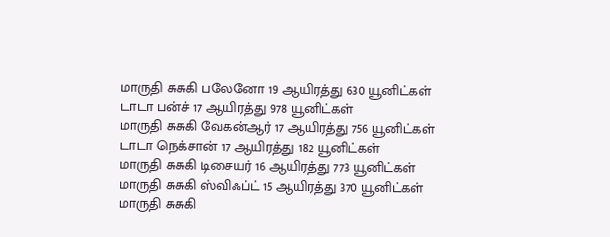மாருதி சுசுகி பலேனோ 19 ஆயிரத்து 630 யூனிட்கள்
டாடா பன்ச் 17 ஆயிரத்து 978 யூனிட்கள்
மாருதி சுசுகி வேகன்ஆர் 17 ஆயிரத்து 756 யூனிட்கள்
டாடா நெக்சான் 17 ஆயிரத்து 182 யூனிட்கள்
மாருதி சுசுகி டிசையர் 16 ஆயிரத்து 773 யூனிட்கள்
மாருதி சுசுகி ஸ்விஃப்ட் 15 ஆயிரத்து 370 யூனிட்கள்
மாருதி சுசுகி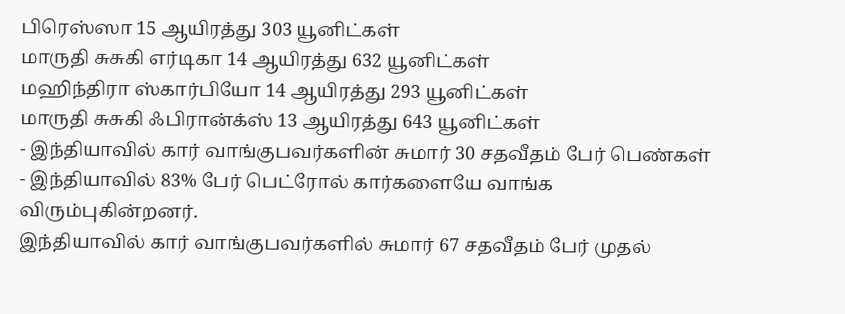பிரெஸ்ஸா 15 ஆயிரத்து 303 யூனிட்கள்
மாருதி சுசுகி எர்டிகா 14 ஆயிரத்து 632 யூனிட்கள்
மஹிந்திரா ஸ்கார்பியோ 14 ஆயிரத்து 293 யூனிட்கள்
மாருதி சுசுகி ஃபிரான்க்ஸ் 13 ஆயிரத்து 643 யூனிட்கள்
- இந்தியாவில் கார் வாங்குபவர்களின் சுமார் 30 சதவீதம் பேர் பெண்கள்
- இந்தியாவில் 83% பேர் பெட்ரோல் கார்களையே வாங்க விரும்புகின்றனர்.
இந்தியாவில் கார் வாங்குபவர்களில் சுமார் 67 சதவீதம் பேர் முதல்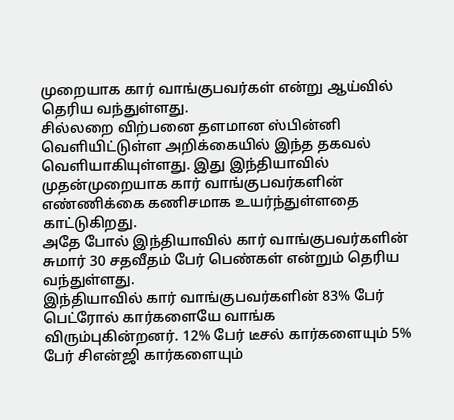முறையாக கார் வாங்குபவர்கள் என்று ஆய்வில் தெரிய வந்துள்ளது.
சில்லறை விற்பனை தளமான ஸ்பின்னி வெளியிட்டுள்ள அறிக்கையில் இந்த தகவல் வெளியாகியுள்ளது. இது இந்தியாவில் முதன்முறையாக கார் வாங்குபவர்களின் எண்ணிக்கை கணிசமாக உயர்ந்துள்ளதை காட்டுகிறது.
அதே போல் இந்தியாவில் கார் வாங்குபவர்களின் சுமார் 30 சதவீதம் பேர் பெண்கள் என்றும் தெரிய வந்துள்ளது.
இந்தியாவில் கார் வாங்குபவர்களின் 83% பேர் பெட்ரோல் கார்களையே வாங்க விரும்புகின்றனர். 12% பேர் டீசல் கார்களையும் 5% பேர் சிஎன்ஜி கார்களையும்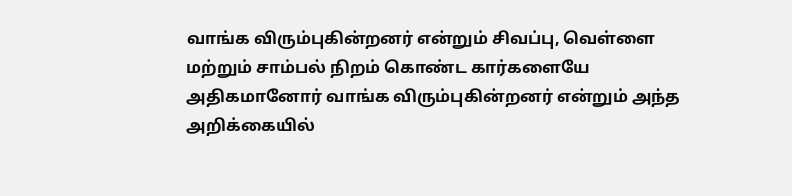வாங்க விரும்புகின்றனர் என்றும் சிவப்பு, வெள்ளை மற்றும் சாம்பல் நிறம் கொண்ட கார்களையே அதிகமானோர் வாங்க விரும்புகின்றனர் என்றும் அந்த அறிக்கையில்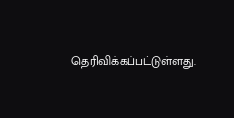தெரிவிக்கப்பட்டுள்ளது.